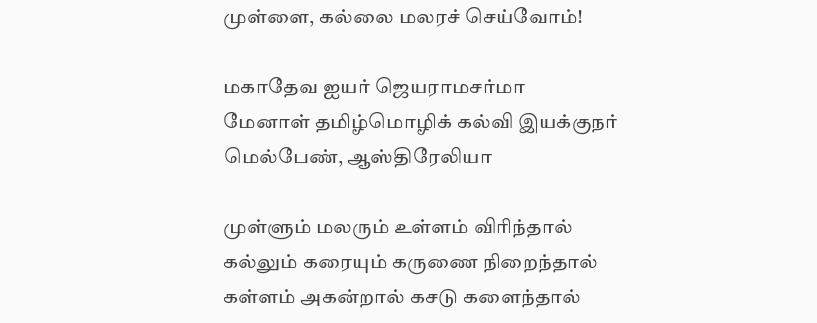முள்ளை, கல்லை மலரச் செய்வோம்!

மகாதேவ ஐயர் ஜெயராமசர்மா
மேனாள் தமிழ்மொழிக் கல்வி இயக்குநர்
மெல்பேண், ஆஸ்திரேலியா

முள்ளும் மலரும் உள்ளம் விரிந்தால்
கல்லும் கரையும் கருணை நிறைந்தால்
கள்ளம் அகன்றால் கசடு களைந்தால்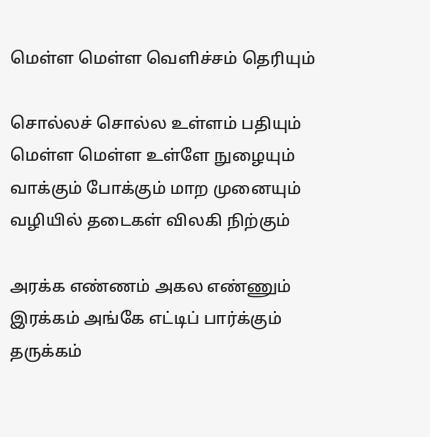மெள்ள மெள்ள வெளிச்சம் தெரியும்

சொல்லச் சொல்ல உள்ளம் பதியும்
மெள்ள மெள்ள உள்ளே நுழையும்
வாக்கும் போக்கும் மாற முனையும்
வழியில் தடைகள் விலகி நிற்கும்

அரக்க எண்ணம் அகல எண்ணும்
இரக்கம் அங்கே எட்டிப் பார்க்கும்
தருக்கம்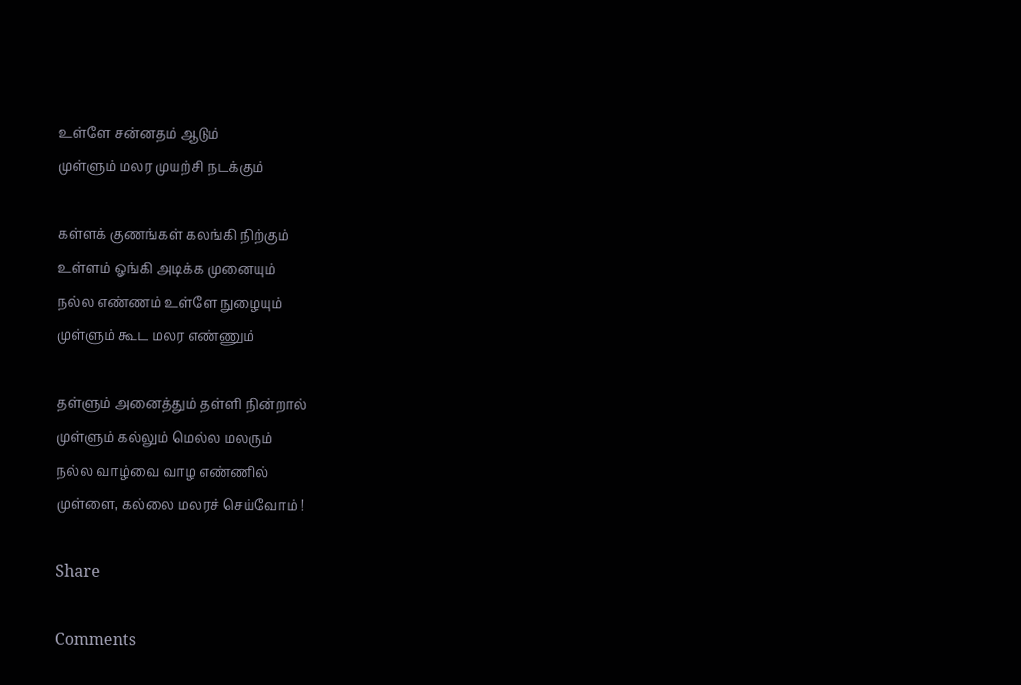உள்ளே சன்னதம் ஆடும்
முள்ளும் மலர முயற்சி நடக்கும்

கள்ளக் குணங்கள் கலங்கி நிற்கும்
உள்ளம் ஓங்கி அடிக்க முனையும்
நல்ல எண்ணம் உள்ளே நுழையும்
முள்ளும் கூட மலர எண்ணும்

தள்ளும் அனைத்தும் தள்ளி நின்றால்
முள்ளும் கல்லும் மெல்ல மலரும்
நல்ல வாழ்வை வாழ எண்ணில்
முள்ளை, கல்லை மலரச் செய்வோம் !

Share

Comments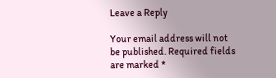Leave a Reply

Your email address will not be published. Required fields are marked *